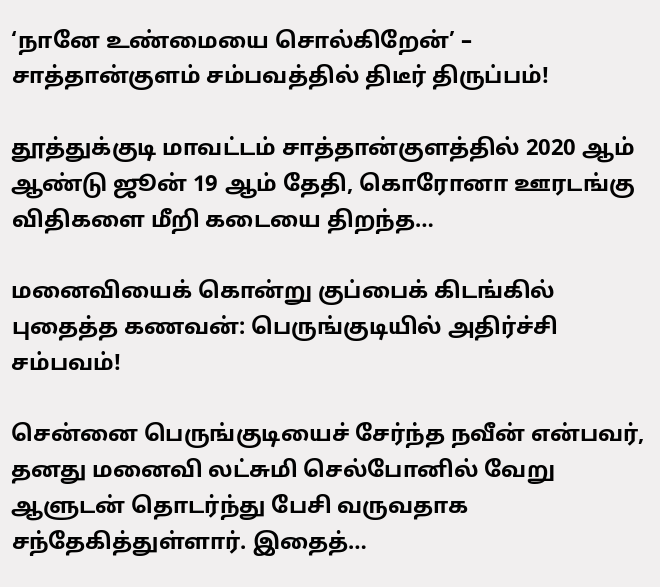‘நானே உண்மையை சொல்கிறேன்’ – சாத்தான்குளம் சம்பவத்தில் திடீர் திருப்பம்!

தூத்துக்குடி மாவட்டம் சாத்தான்குளத்தில் 2020 ஆம் ஆண்டு ஜூன் 19 ஆம் தேதி, கொரோனா ஊரடங்கு விதிகளை மீறி கடையை திறந்த…

மனைவியைக் கொன்று குப்பைக் கிடங்கில் புதைத்த கணவன்: பெருங்குடியில் அதிர்ச்சி சம்பவம்!

சென்னை பெருங்குடியைச் சேர்ந்த நவீன் என்பவர், தனது மனைவி லட்சுமி செல்போனில் வேறு ஆளுடன் தொடர்ந்து பேசி வருவதாக சந்தேகித்துள்ளார். இதைத்…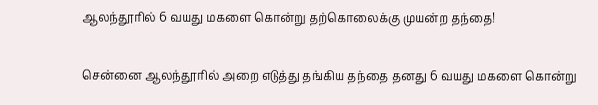ஆலந்தூரில் 6 வயது மகளை கொன்று தற்கொலைக்கு முயன்ற தந்தை!

சென்னை ஆலந்தூரில் அறை எடுத்து தங்கிய தந்தை தனது 6 வயது மகளை கொன்று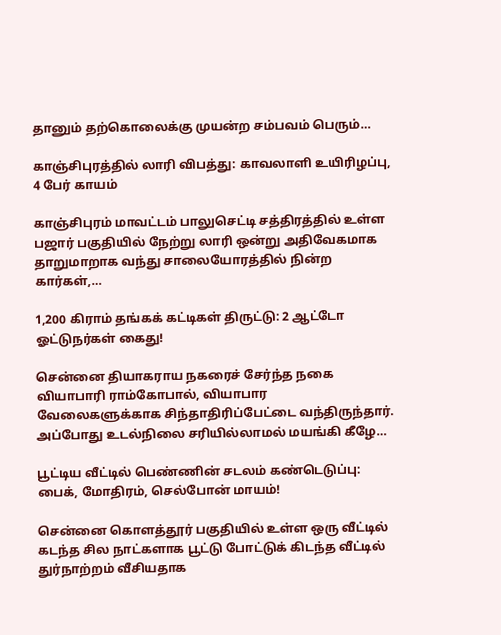தானும் தற்கொலைக்கு முயன்ற சம்பவம் பெரும்…

காஞ்சிபுரத்தில் லாரி விபத்து: காவலாளி உயிரிழப்பு, 4 பேர் காயம்

காஞ்சிபுரம் மாவட்டம் பாலுசெட்டி சத்திரத்தில் உள்ள பஜார் பகுதியில் நேற்று லாரி ஒன்று அதிவேகமாக தாறுமாறாக வந்து சாலையோரத்தில் நின்ற கார்கள்,…

1,200 கிராம் தங்கக் கட்டிகள் திருட்டு: 2 ஆட்டோ ஓட்டுநர்கள் கைது!

சென்னை தியாகராய நகரைச் சேர்ந்த நகை வியாபாரி ராம்கோபால், வியாபார வேலைகளுக்காக சிந்தாதிரிப்பேட்டை வந்திருந்தார். அப்போது உடல்நிலை சரியில்லாமல் மயங்கி கீழே…

பூட்டிய வீட்டில் பெண்ணின் சடலம் கண்டெடுப்பு: பைக், மோதிரம், செல்போன் மாயம்!

சென்னை கொளத்தூர் பகுதியில் உள்ள ஒரு வீட்டில் கடந்த சில நாட்களாக பூட்டு போட்டுக் கிடந்த வீட்டில் துர்நாற்றம் வீசியதாக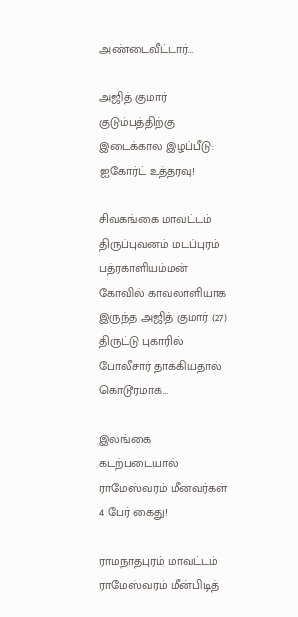அண்டைவீட்டார்…

அஜித் குமார் குடும்பத்திற்கு இடைக்கால இழப்பீடு: ஐகோர்ட் உத்தரவு!

சிவகங்கை மாவட்டம் திருப்புவனம் மடப்புரம் பத்ரகாளியம்மன் கோவில் காவலாளியாக இருந்த அஜித் குமார் (27) திருட்டு புகாரில் போலீசார் தாக்கியதால் கொடூரமாக…

இலங்கை கடற்படையால் ராமேஸ்வரம் மீனவர்கள் 4 பேர் கைது!

ராமநாதபுரம் மாவட்டம் ராமேஸ்வரம் மீன்பிடித்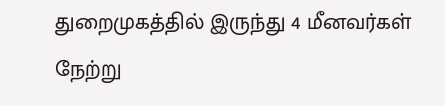துறைமுகத்தில் இருந்து 4 மீனவர்கள் நேற்று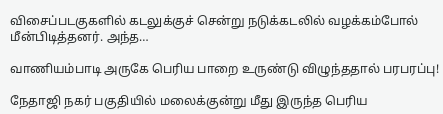விசைப்படகுகளில் கடலுக்குச் சென்று நடுக்கடலில் வழக்கம்போல் மீன்பிடித்தனர். அந்த…

வாணியம்பாடி அருகே பெரிய பாறை உருண்டு விழுந்ததால் பரபரப்பு!

நேதாஜி நகர் பகுதியில் மலைக்குன்று மீது இருந்த பெரிய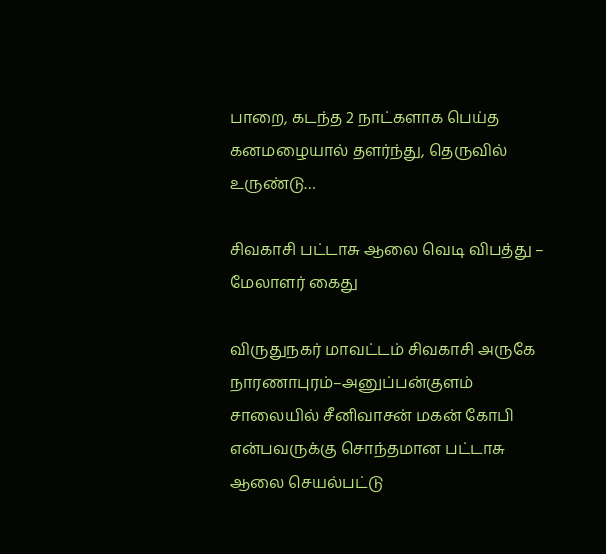பாறை, கடந்த 2 நாட்களாக பெய்த கனமழையால் தளர்ந்து, தெருவில் உருண்டு…

சிவகாசி பட்டாசு ஆலை வெடி விபத்து – மேலாளர் கைது

விருதுநகர் மாவட்டம் சிவகாசி அருகே நாரணாபுரம்–அனுப்பன்குளம் சாலையில் சீனிவாசன் மகன் கோபி என்பவருக்கு சொந்தமான பட்டாசு ஆலை செயல்பட்டு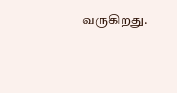வருகிறது.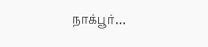நாக்பூர்…